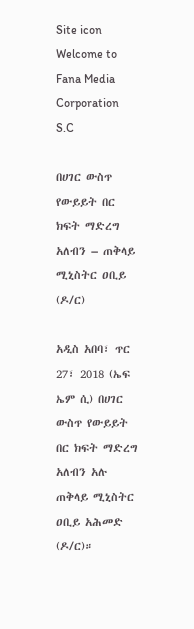Site icon Welcome to Fana Media Corporation S.C

በሀገር ውስጥ የውይይት በር ክፍት ማድረግ አለብን – ጠቅላይ ሚኒስትር ዐቢይ (ዶ/ር)

አዲስ አበባ፣ ጥር 27፣ 2018 (ኤፍ ኤም ሲ) በሀገር ውስጥ የውይይት በር ክፍት ማድረግ አለብን አሉ ጠቅላይ ሚኒስትር ዐቢይ አሕመድ (ዶ/ር)።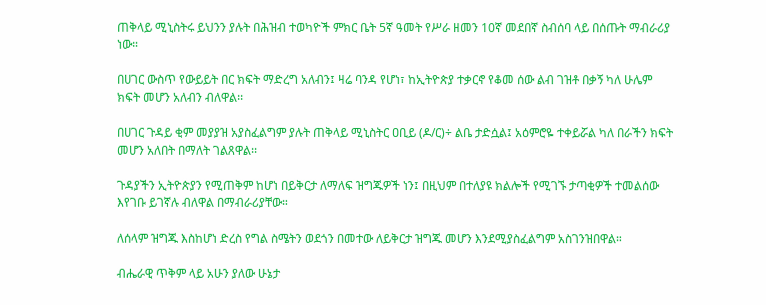ጠቅላይ ሚኒስትሩ ይህንን ያሉት በሕዝብ ተወካዮች ምክር ቤት 5ኛ ዓመት የሥራ ዘመን 10ኛ መደበኛ ስብሰባ ላይ በሰጡት ማብራሪያ ነው።

በሀገር ውስጥ የውይይት በር ክፍት ማድረግ አለብን፤ ዛሬ ባንዳ የሆነ፣ ከኢትዮጵያ ተቃርኖ የቆመ ሰው ልብ ገዝቶ በቃኝ ካለ ሁሌም ክፍት መሆን አለብን ብለዋል፡፡

በሀገር ጉዳይ ቂም መያያዝ አያስፈልግም ያሉት ጠቅላይ ሚኒስትር ዐቢይ (ዶ/ር)÷ ልቤ ታድሷል፤ አዕምሮዬ ተቀይሯል ካለ በራችን ክፍት መሆን አለበት በማለት ገልጸዋል፡፡

ጉዳያችን ኢትዮጵያን የሚጠቅም ከሆነ በይቅርታ ለማለፍ ዝግጁዎች ነን፤ በዚህም በተለያዩ ክልሎች የሚገኙ ታጣቂዎች ተመልሰው እየገቡ ይገኛሉ ብለዋል በማብራሪያቸው።

ለሰላም ዝግጁ እስከሆነ ድረስ የግል ስሜትን ወደጎን በመተው ለይቅርታ ዝግጁ መሆን እንደሚያስፈልግም አስገንዝበዋል።

ብሔራዊ ጥቅም ላይ አሁን ያለው ሁኔታ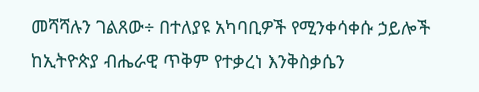መሻሻሉን ገልጸው÷ በተለያዩ አካባቢዎች የሚንቀሳቀሱ ኃይሎች ከኢትዮጵያ ብሔራዊ ጥቅም የተቃረነ እንቅስቃሴን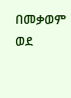በመቃወም ወደ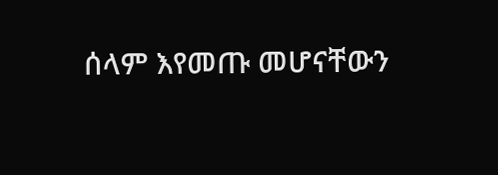ሰላም እየመጡ መሆናቸውን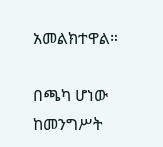አመልክተዋል።

በጫካ ሆነው ከመንግሥት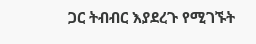ጋር ትብብር እያደረጉ የሚገኙት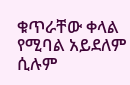ቁጥራቸው ቀላል የሚባል አይደለም ሲሉም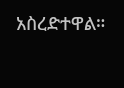አስረድተዋል።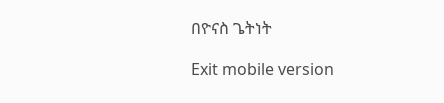በዮናስ ጌትነት

Exit mobile version